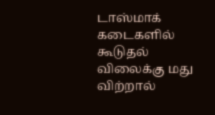டாஸ்மாக் கடைகளில் கூடுதல் விலைக்கு மது விற்றால்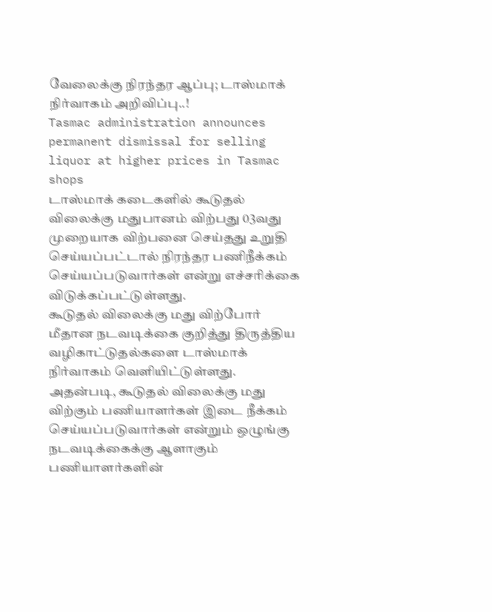வேலைக்கு நிரந்தர ஆப்பு; டாஸ்மாக் நிர்வாகம் அறிவிப்பு..!
Tasmac administration announces permanent dismissal for selling liquor at higher prices in Tasmac shops
டாஸ்மாக் கடைகளில் கூடுதல் விலைக்கு மதுபானம் விற்பது 03வது முறையாக விற்பனை செய்தது உறுதி செய்யப்பட்டால் நிரந்தர பணிநீக்கம் செய்யப்படுவார்கள் என்று எச்சரிக்கை விடுக்கப்பட்டுள்ளது.
கூடுதல் விலைக்கு மது விற்போர் மீதான நடவடிக்கை குறித்து திருத்திய வழிகாட்டுதல்களை டாஸ்மாக் நிர்வாகம் வெளியிட்டுள்ளது. அதன்படி, கூடுதல் விலைக்கு மது விற்கும் பணியாளர்கள் இடை நீக்கம் செய்யப்படுவார்கள் என்றும் ஒழுங்கு நடவடிக்கைக்கு ஆளாகும் பணியாளர்களின்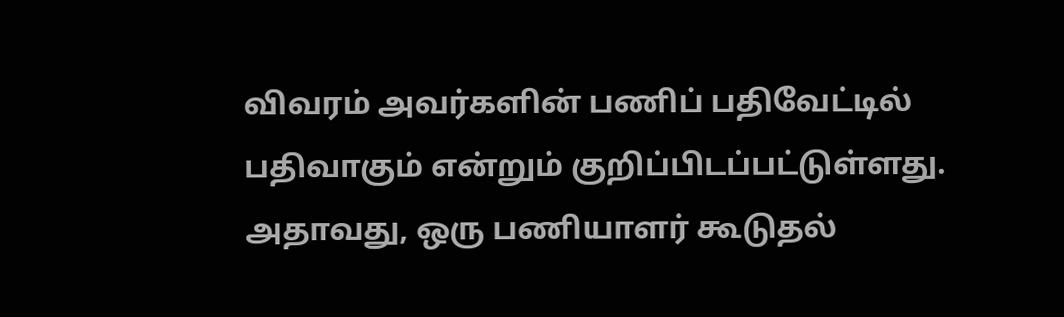விவரம் அவர்களின் பணிப் பதிவேட்டில் பதிவாகும் என்றும் குறிப்பிடப்பட்டுள்ளது.
அதாவது, ஒரு பணியாளர் கூடுதல்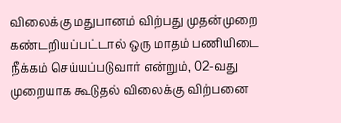விலைக்கு மதுபானம் விற்பது முதன்முறை கண்டறியப்பட்டால் ஒரு மாதம் பணியிடை நீக்கம் செய்யப்படுவார் என்றும், 02-வது முறையாக கூடுதல் விலைக்கு விற்பனை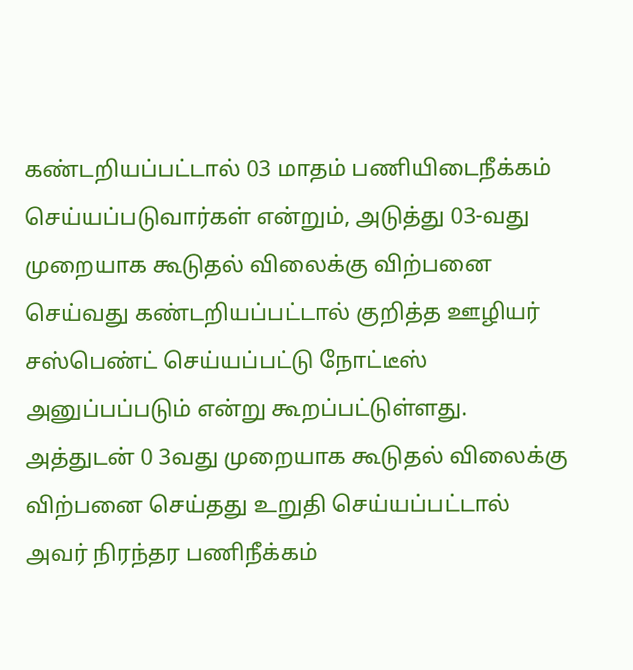கண்டறியப்பட்டால் 03 மாதம் பணியிடைநீக்கம் செய்யப்படுவார்கள் என்றும், அடுத்து 03-வது முறையாக கூடுதல் விலைக்கு விற்பனை செய்வது கண்டறியப்பட்டால் குறித்த ஊழியர் சஸ்பெண்ட் செய்யப்பட்டு நோட்டீஸ் அனுப்பப்படும் என்று கூறப்பட்டுள்ளது. அத்துடன் 0 3வது முறையாக கூடுதல் விலைக்கு விற்பனை செய்தது உறுதி செய்யப்பட்டால் அவர் நிரந்தர பணிநீக்கம்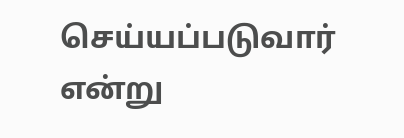செய்யப்படுவார் என்று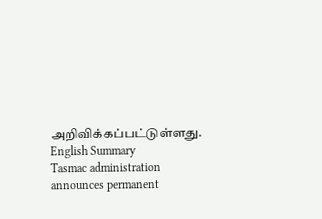அறிவிக்கப்பட்டுள்ளது.
English Summary
Tasmac administration announces permanent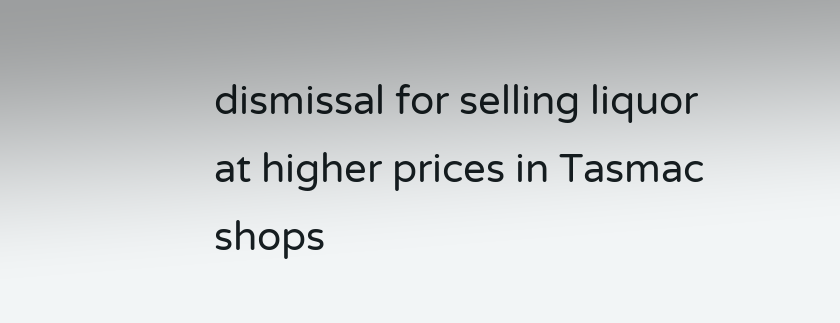dismissal for selling liquor at higher prices in Tasmac shops